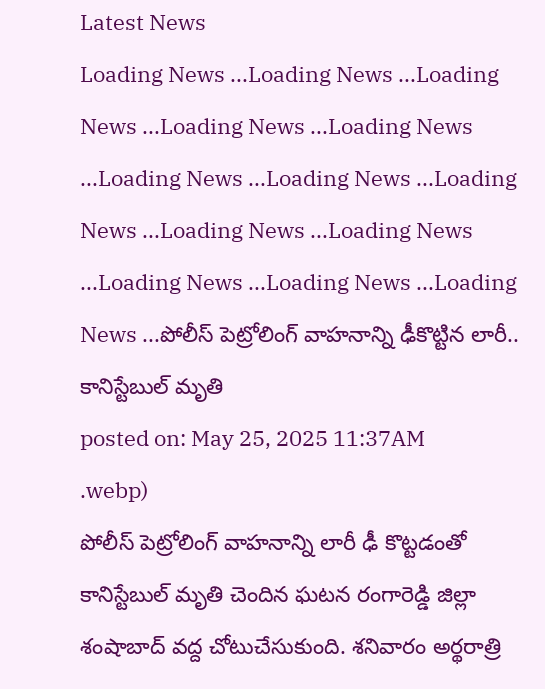Latest News
Loading News ...Loading News ...Loading News ...Loading News ...Loading News ...Loading News ...Loading News ...Loading News ...Loading News ...Loading News ...Loading News ...Loading News ...Loading News ...పోలీస్ పెట్రోలింగ్ వాహనాన్ని ఢీకొట్టిన లారీ.. కానిస్టేబుల్ మృతి
posted on: May 25, 2025 11:37AM
.webp)
పోలీస్ పెట్రోలింగ్ వాహనాన్ని లారీ ఢీ కొట్టడంతో కానిస్టేబుల్ మృతి చెందిన ఘటన రంగారెడ్డి జిల్లా శంషాబాద్ వద్ద చోటుచేసుకుంది. శనివారం అర్థరాత్రి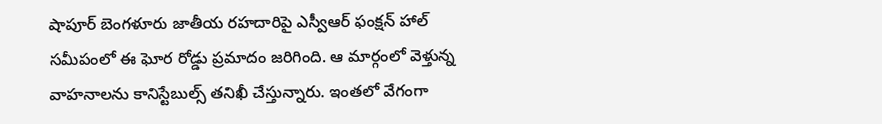షాపూర్ బెంగళూరు జాతీయ రహదారిపై ఎస్వీఆర్ ఫంక్షన్ హాల్ సమీపంలో ఈ ఘోర రోడ్డు ప్రమాదం జరిగింది. ఆ మార్గంలో వెళ్తున్న వాహనాలను కానిస్టేబుల్స్ తనిఖీ చేస్తున్నారు. ఇంతలో వేగంగా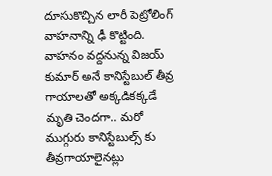దూసుకొచ్చిన లారీ పెట్రోలింగ్ వాహనాన్ని ఢీ కొట్టింది.
వాహనం వద్దనున్న విజయ్ కుమార్ అనే కానిస్టేబుల్ తీవ్ర గాయాలతో అక్కడికక్కడే మృతి చెందగా.. మరో ముగ్గురు కానిస్టేబుల్స్ కు తీవ్రగాయాలైనట్లు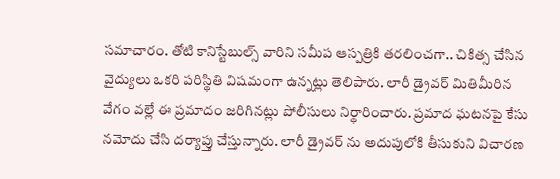సమాచారం. తోటి కానిస్టేబుల్స్ వారిని సమీప ఆస్పత్రికి తరలించగా.. చికిత్స చేసిన వైద్యులు ఒకరి పరిస్థితి విషమంగా ఉన్నట్లు తెలిపారు. లారీ డ్రైవర్ మితిమీరిన వేగం వల్లే ఈ ప్రమాదం జరిగినట్లు పోలీసులు నిర్థారించారు. ప్రమాద ఘటనపై కేసు నమోదు చేసి దర్యాప్తు చేస్తున్నారు. లారీ డ్రైవర్ ను అదుపులోకి తీసుకుని విచారణ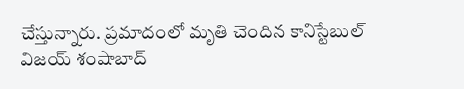చేస్తున్నారు. ప్రమాదంలో మృతి చెందిన కానిస్టేబుల్ విజయ్ శంషాబాద్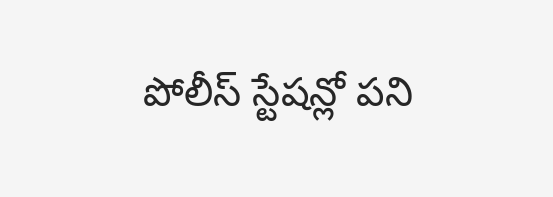పోలీస్ స్టేషన్లో పని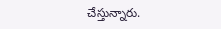చేస్తున్నారు.